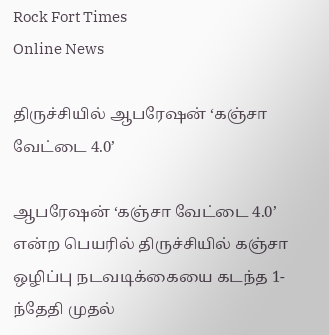Rock Fort Times
Online News

திருச்சியில் ஆபரேஷன் ‘கஞ்சா வேட்டை 4.0’

ஆபரேஷன் ‘கஞ்சா வேட்டை 4.0’ என்ற பெயரில் திருச்சியில் கஞ்சா ஒழிப்பு நடவடிக்கையை கடந்த 1-ந்தேதி முதல்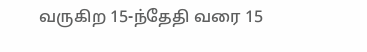வருகிற 15-ந்தேதி வரை 15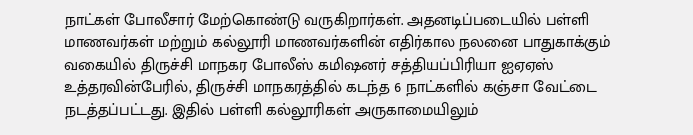நாட்கள் போலீசார் மேற்கொண்டு வருகிறார்கள். அதனடிப்படையில் பள்ளி மாணவர்கள் மற்றும் கல்லூரி மாணவர்களின் எதிர்கால நலனை பாதுகாக்கும் வகையில் திருச்சி மாநகர போலீஸ் கமிஷனர் சத்தியப்பிரியா ஐஏஏஸ் உத்தரவின்பேரில், திருச்சி மாநகரத்தில் கடந்த 6 நாட்களில் கஞ்சா வேட்டை நடத்தப்பட்டது. இதில் பள்ளி கல்லூரிகள் அருகாமையிலும்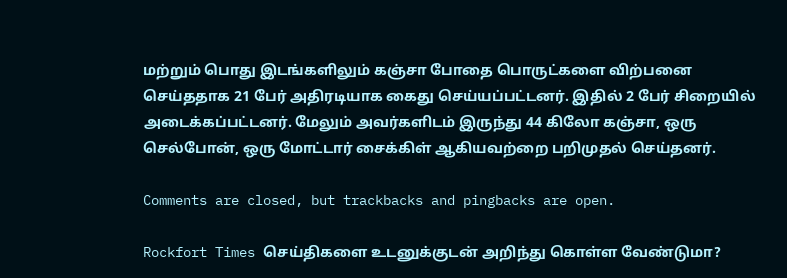மற்றும் பொது இடங்களிலும் கஞ்சா போதை பொருட்களை விற்பனை செய்ததாக 21 பேர் அதிரடியாக கைது செய்யப்பட்டனர். இதில் 2 பேர் சிறையில் அடைக்கப்பட்டனர். மேலும் அவர்களிடம் இருந்து 44 கிலோ கஞ்சா, ஒரு செல்போன், ஒரு மோட்டார் சைக்கிள் ஆகியவற்றை பறிமுதல் செய்தனர்.

Comments are closed, but trackbacks and pingbacks are open.

Rockfort Times செய்திகளை உடனுக்குடன் அறிந்து கொள்ள வேண்டுமா?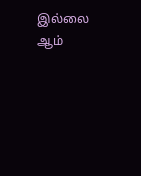இல்லை ஆம்